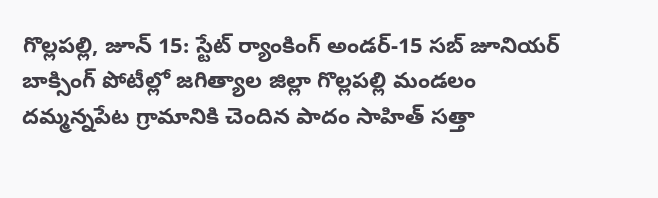గొల్లపల్లి, జూన్ 15: స్టేట్ ర్యాంకింగ్ అండర్-15 సబ్ జూనియర్ బాక్సింగ్ పోటీల్లో జగిత్యాల జిల్లా గొల్లపల్లి మండలం దమ్మన్నపేట గ్రామానికి చెందిన పాదం సాహిత్ సత్తా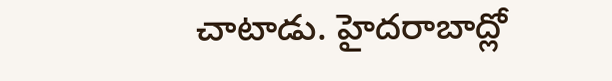చాటాడు. హైదరాబాద్లో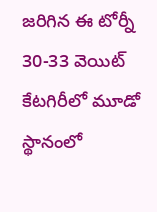జరిగిన ఈ టోర్నీ 30-33 వెయిట్ కేటగిరీలో మూడో స్థానంలో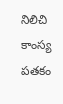నిలిచి కాంస్య పతకం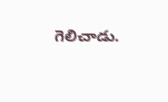గెలిచాడు.